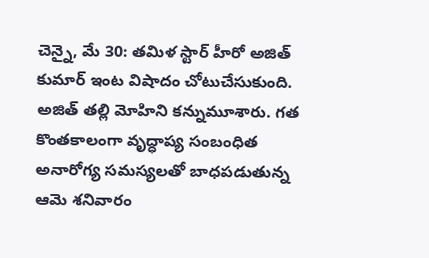చెన్నై, మే 30: తమిళ స్టార్ హీరో అజిత్ కుమార్ ఇంట విషాదం చోటుచేసుకుంది. అజిత్ తల్లి మోహిని కన్నుమూశారు. గత కొంతకాలంగా వృద్ధాప్య సంబంధిత అనారోగ్య సమస్యలతో బాధపడుతున్న ఆమె శనివారం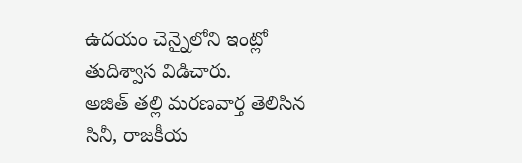ఉదయం చెన్నైలోని ఇంట్లో తుదిశ్వాస విడిచారు.
అజిత్ తల్లి మరణవార్త తెలిసిన సినీ, రాజకీయ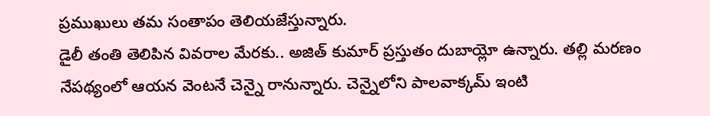ప్రముఖులు తమ సంతాపం తెలియజేస్తున్నారు.
డైలీ తంతి తెలిపిన వివరాల మేరకు.. అజిత్ కుమార్ ప్రస్తుతం దుబాయ్లో ఉన్నారు. తల్లి మరణం నేపథ్యంలో ఆయన వెంటనే చెన్నై రానున్నారు. చెన్నైలోని పాలవాక్కమ్ ఇంటి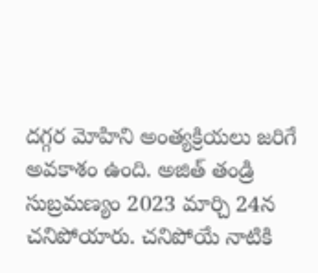దగ్గర మోహిని అంత్యక్రియలు జరిగే అవకాశం ఉంది. అజిత్ తండ్రి సుబ్రమణ్యం 2023 మార్చి 24న చనిపోయారు. చనిపోయే నాటికి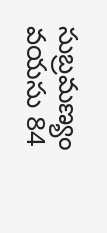సుబ్రమణ్యం వయసు 84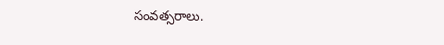సంవత్సరాలు.